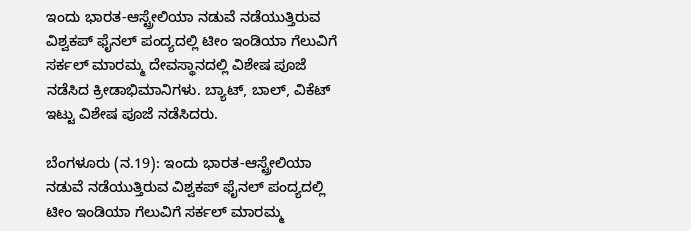ಇಂದು ಭಾರತ-ಆಸ್ಟ್ರೇಲಿಯಾ ನಡುವೆ ನಡೆಯುತ್ತಿರುವ ವಿಶ್ವಕಪ್ ಫೈನಲ್ ಪಂದ್ಯದಲ್ಲಿ ಟೀಂ ಇಂಡಿಯಾ ಗೆಲುವಿಗೆ ಸರ್ಕಲ್ ಮಾರಮ್ಮ ದೇವಸ್ಥಾನದಲ್ಲಿ ವಿಶೇಷ ಪೂಜೆ ನಡೆಸಿದ ಕ್ರೀಡಾಭಿಮಾನಿಗಳು. ಬ್ಯಾಟ್, ಬಾಲ್, ವಿಕೆಟ್ ಇಟ್ಟು ವಿಶೇಷ ಪೂಜೆ ನಡೆಸಿದರು.

ಬೆಂಗಳೂರು (ನ.19): ಇಂದು ಭಾರತ-ಆಸ್ಟ್ರೇಲಿಯಾ ನಡುವೆ ನಡೆಯುತ್ತಿರುವ ವಿಶ್ವಕಪ್ ಫೈನಲ್ ಪಂದ್ಯದಲ್ಲಿ ಟೀಂ ಇಂಡಿಯಾ ಗೆಲುವಿಗೆ ಸರ್ಕಲ್ ಮಾರಮ್ಮ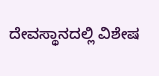ದೇವಸ್ಥಾನದಲ್ಲಿ ವಿಶೇಷ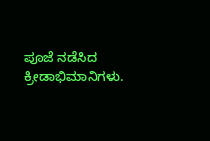ಪೂಜೆ ನಡೆಸಿದ ಕ್ರೀಡಾಭಿಮಾನಿಗಳು.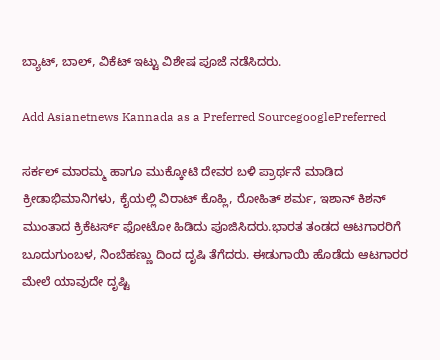ಬ್ಯಾಟ್, ಬಾಲ್, ವಿಕೆಟ್ ಇಟ್ಟು ವಿಶೇಷ ಪೂಜೆ ನಡೆಸಿದರು.

Add Asianetnews Kannada as a Preferred SourcegooglePreferred

ಸರ್ಕಲ್ ಮಾರಮ್ಮ ಹಾಗೂ ಮುಕ್ಕೋಟಿ ದೇವರ ಬಳಿ ಪ್ರಾರ್ಥನೆ ಮಾಡಿದ ಕ್ರೀಡಾಭಿಮಾನಿಗಳು, ಕೈಯಲ್ಲಿ ವಿರಾಟ್ ಕೊಹ್ಲಿ, ರೋಹಿತ್ ಶರ್ಮ, ಇಶಾನ್ ಕಿಶನ್ ಮುಂತಾದ ಕ್ರಿಕೆಟರ್ಸ್ ಫೋಟೋ ಹಿಡಿದು ಪೂಜಿಸಿದರು.ಭಾರತ ತಂಡದ ಆಟಗಾರರಿಗೆ ಬೂದುಗುಂಬಳ, ನಿಂಬೆಹಣ್ಣು ದಿಂದ ದೃಷಿ ತೆಗೆದರು. ಈಡುಗಾಯಿ ಹೊಡೆದು ಆಟಗಾರರ ಮೇಲೆ ಯಾವುದೇ ದೃಷ್ಟಿ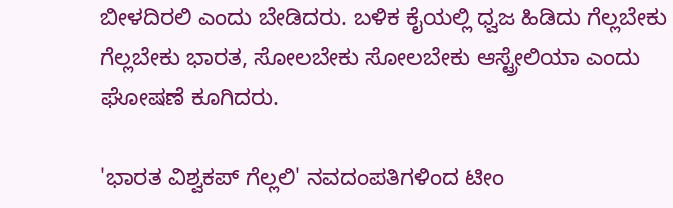ಬೀಳದಿರಲಿ ಎಂದು ಬೇಡಿದರು. ಬಳಿಕ ಕೈಯಲ್ಲಿ ಧ್ವಜ ಹಿಡಿದು ಗೆಲ್ಲಬೇಕು ಗೆಲ್ಲಬೇಕು ಭಾರತ, ಸೋಲಬೇಕು ಸೋಲಬೇಕು ಆಸ್ಟ್ರೇಲಿಯಾ ಎಂದು ಘೋಷಣೆ ಕೂಗಿದರು.

'ಭಾರತ ವಿಶ್ವಕಪ್ ಗೆಲ್ಲಲಿ' ನವದಂಪತಿಗಳಿಂದ ಟೀಂ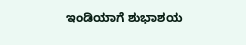ಇಂಡಿಯಾಗೆ ಶುಭಾಶಯ